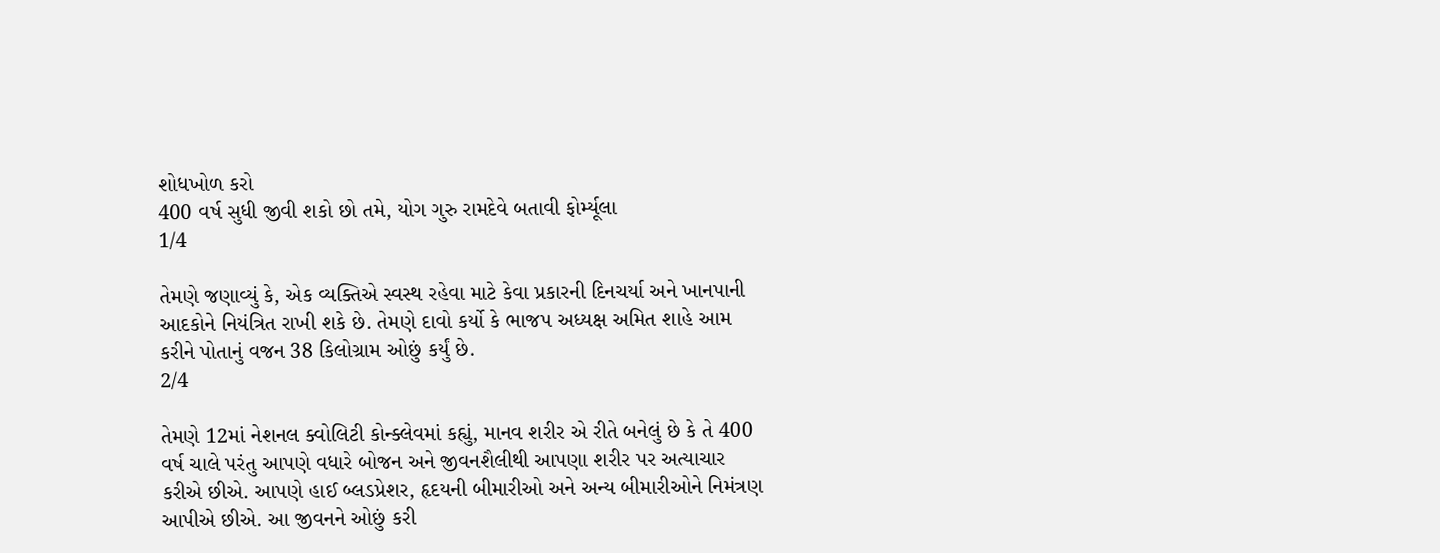શોધખોળ કરો
400 વર્ષ સુધી જીવી શકો છો તમે, યોગ ગુરુ રામદેવે બતાવી ફોર્મ્યૂલા
1/4

તેમણે જણાવ્યું કે, એક વ્યક્તિએ સ્વસ્થ રહેવા માટે કેવા પ્રકારની દિનચર્યા અને ખાનપાની આદકોને નિયંત્રિત રાખી શકે છે. તેમણે દાવો કર્યો કે ભાજપ અધ્યક્ષ અમિત શાહે આમ કરીને પોતાનું વજન 38 કિલોગ્રામ ઓછું કર્યું છે.
2/4

તેમણે 12માં નેશનલ ક્વોલિટી કોન્ક્લેવમાં કહ્યું, માનવ શરીર એ રીતે બનેલું છે કે તે 400 વર્ષ ચાલે પરંતુ આપણે વધારે બોજન અને જીવનશૈલીથી આપણા શરીર પર અત્યાચાર કરીએ છીએ. આપણે હાઈ બ્લડપ્રેશર, હૃદયની બીમારીઓ અને અન્ય બીમારીઓને નિમંત્રણ આપીએ છીએ. આ જીવનને ઓછું કરી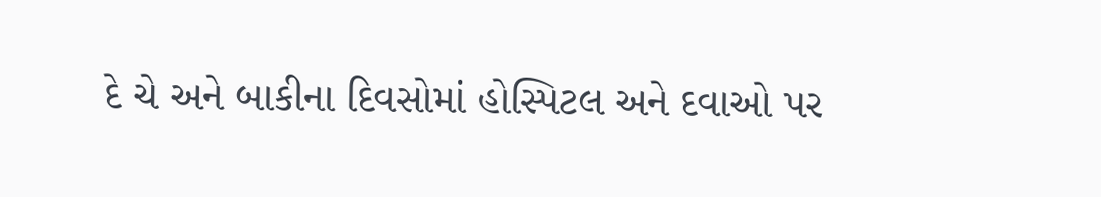દે ચે અને બાકીના દિવસોમાં હોસ્પિટલ અને દવાઓ પર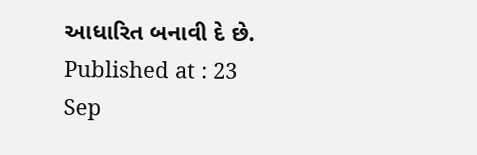આધારિત બનાવી દે છે.
Published at : 23 Sep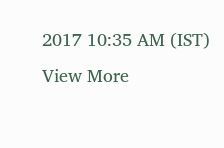2017 10:35 AM (IST)
View More